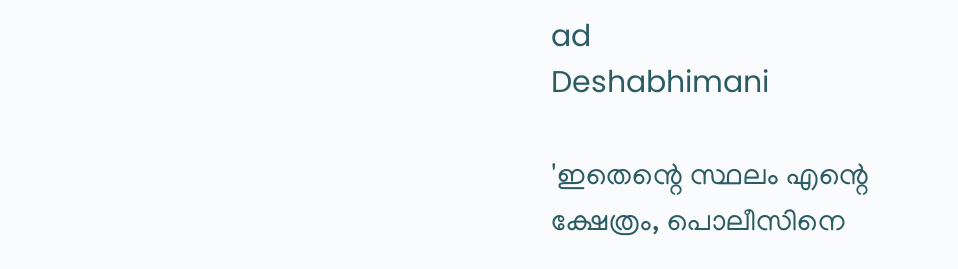ad
Deshabhimani

'ഇതെന്റെ സ്ഥലം എന്റെ ക്ഷേത്രം, പൊലീസിനെ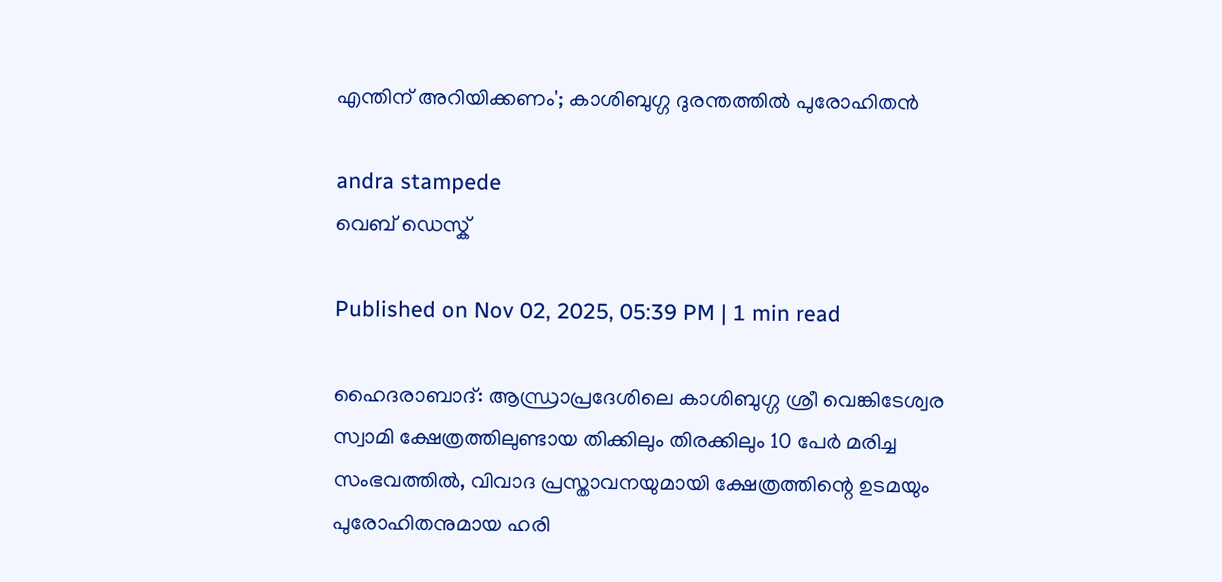എന്തിന് അറിയിക്കണം'; കാശിബുഗ്ഗ ദുരന്തത്തിൽ പുരോഹിതൻ

andra stampede
വെബ് ഡെസ്ക്

Published on Nov 02, 2025, 05:39 PM | 1 min read

ഹൈദരാബാദ്: ആന്ധ്രാപ്രദേശിലെ കാശിബുഗ്ഗ ശ്രീ വെങ്കിടേശ്വര സ്വാമി ക്ഷേത്രത്തിലുണ്ടായ തിക്കിലും തിരക്കിലും 10 പേർ മരിച്ച സംഭവത്തിൽ, വിവാദ പ്രസ്താവനയുമായി ക്ഷേത്രത്തിന്റെ ഉടമയും പുരോഹിതനുമായ ഹരി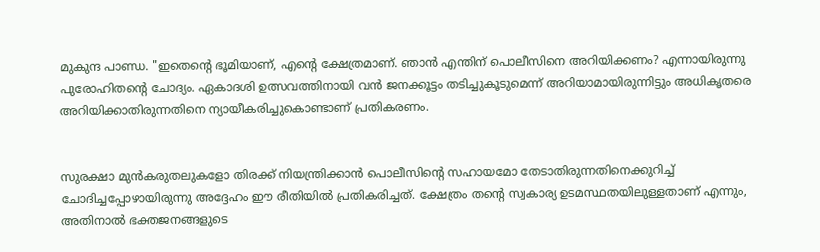മുകുന്ദ പാണ്ഡ. "ഇതെന്റെ ഭൂമിയാണ്, എന്റെ ക്ഷേത്രമാണ്. ഞാൻ എന്തിന് പൊലീസിനെ അറിയിക്കണം? എന്നായിരുന്നു പുരോഹിതന്റെ ചോദ്യം. ഏകാദശി ഉത്സവത്തിനായി വൻ ജനക്കൂട്ടം തടിച്ചുകൂടുമെന്ന് അറിയാമായിരുന്നിട്ടും അധികൃതരെ അറിയിക്കാതിരുന്നതിനെ ന്യായീകരിച്ചുകൊണ്ടാണ് പ്രതികരണം.


സുരക്ഷാ മുൻകരുതലുകളോ തിരക്ക് നിയന്ത്രിക്കാൻ പൊലീസിന്റെ സഹായമോ തേടാതിരുന്നതിനെക്കുറിച്ച് ചോദിച്ചപ്പോഴായിരുന്നു അദ്ദേഹം ഈ രീതിയിൽ പ്രതികരിച്ചത്. ക്ഷേത്രം തന്റെ സ്വകാര്യ ഉടമസ്ഥതയിലുള്ളതാണ് എന്നും, അതിനാൽ ഭക്തജനങ്ങളുടെ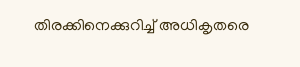തിരക്കിനെക്കുറിച്ച് അധികൃതരെ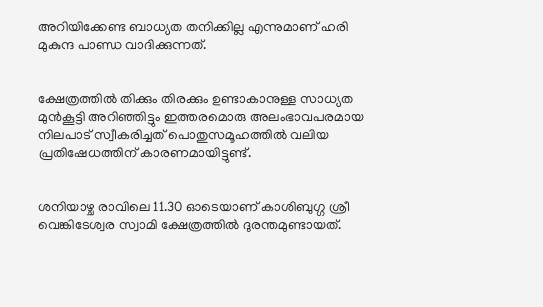അറിയിക്കേണ്ട ബാധ്യത തനിക്കില്ല എന്നുമാണ് ഹരി മുകുന്ദ പാണ്ഡ വാദിക്കുന്നത്.


ക്ഷേത്രത്തിൽ തിക്കും തിരക്കും ഉണ്ടാകാനുള്ള സാധ്യത മുൻകൂട്ടി അറിഞ്ഞിട്ടും ഇത്തരമൊരു അലംഭാവപരമായ നിലപാട് സ്വീകരിച്ചത് പൊതുസമൂഹത്തിൽ വലിയ പ്രതിഷേധത്തിന് കാരണമായിട്ടുണ്ട്.


ശനിയാഴ്ച രാവിലെ 11.30 ഓടെയാണ് കാശിബുഗ്ഗ ശ്രീ വെങ്കിടേശ്വര സ്വാമി ക്ഷേത്രത്തിൽ ദുരന്തമുണ്ടായത്.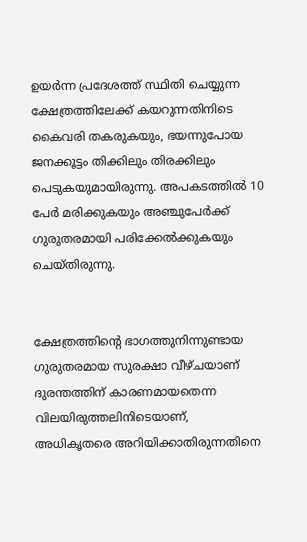ഉയർന്ന പ്രദേശത്ത് സ്ഥിതി ചെയ്യുന്ന ക്ഷേത്രത്തിലേക്ക് കയറുന്നതിനിടെ കൈവരി തകരുകയും, ഭയന്നുപോയ ജനക്കൂട്ടം തിക്കിലും തിരക്കിലും പെടുകയുമായിരുന്നു. അപകടത്തിൽ 10 പേർ മരിക്കുകയും അഞ്ചുപേർക്ക് ഗുരുതരമായി പരിക്കേൽക്കുകയും ചെയ്തിരുന്നു.


ക്ഷേത്രത്തിന്റെ ഭാഗത്തുനിന്നുണ്ടായ ഗുരുതരമായ സുരക്ഷാ വീഴ്ചയാണ് ദുരന്തത്തിന് കാരണമായതെന്ന വിലയിരുത്തലിനിടെയാണ്, അധികൃതരെ അറിയിക്കാതിരുന്നതിനെ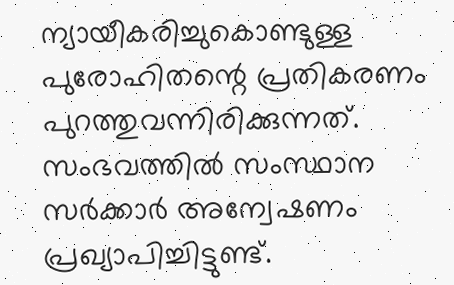ന്യായീകരിച്ചുകൊണ്ടുള്ള പുരോഹിതന്റെ പ്രതികരണം പുറത്തുവന്നിരിക്കുന്നത്. സംഭവത്തിൽ സംസ്ഥാന സർക്കാർ അന്വേഷണം പ്രഖ്യാപിച്ചിട്ടുണ്ട്.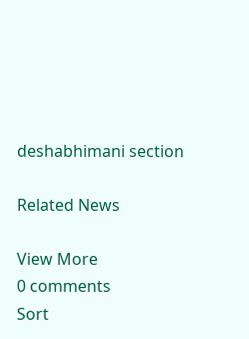deshabhimani section

Related News

View More
0 comments
Sort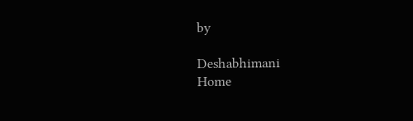by

Deshabhimani
Home